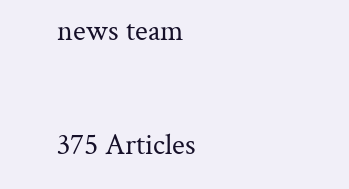news team

375 Articles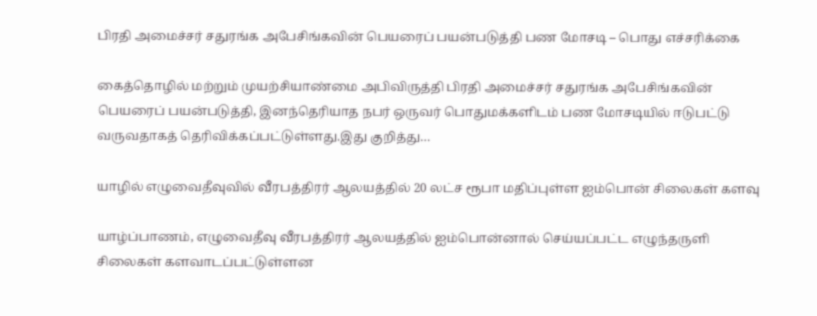பிரதி அமைச்சர் சதுரங்க அபேசிங்கவின் பெயரைப் பயன்படுத்தி பண மோசடி – பொது எச்சரிக்கை

கைத்தொழில் மற்றும் முயற்சியாண்மை அபிவிருத்தி பிரதி அமைச்சர் சதுரங்க அபேசிங்கவின் பெயரைப் பயன்படுத்தி, இனந்தெரியாத நபர் ஒருவர் பொதுமக்களிடம் பண மோசடியில் ஈடுபட்டு வருவதாகத் தெரிவிக்கப்பட்டுள்ளது.இது குறித்து…

யாழில் எழுவைதீவுவில் வீரபத்திரர் ஆலயத்தில் 20 லட்ச ரூபா மதிப்புள்ள ஐம்பொன் சிலைகள் களவு

யாழ்ப்பாணம், எழுவைதீவு வீரபத்திரர் ஆலயத்தில் ஐம்பொன்னால் செய்யப்பட்ட எழுந்தருளி சிலைகள் களவாடப்பட்டுள்ளன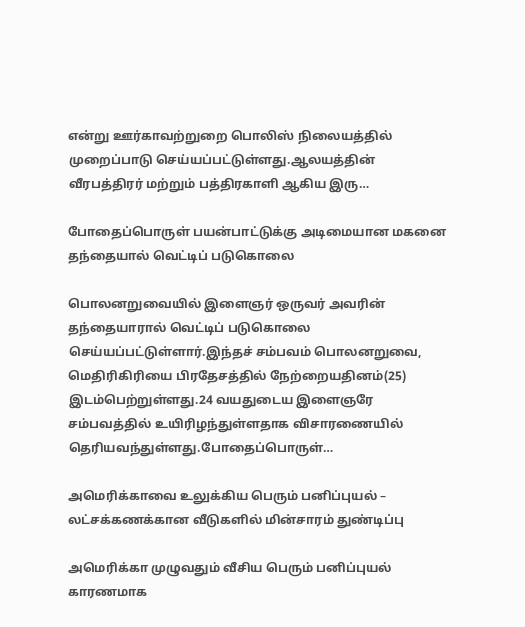என்று ஊர்காவற்றுறை பொலிஸ் நிலையத்தில் முறைப்பாடு செய்யப்பட்டுள்ளது.ஆலயத்தின் வீரபத்திரர் மற்றும் பத்திரகாளி ஆகிய இரு…

போதைப்பொருள் பயன்பாட்டுக்கு அடிமையான மகனை தந்தையால் வெட்டிப் படுகொலை

பொலனறுவையில் இளைஞர் ஒருவர் அவரின் தந்தையாரால் வெட்டிப் படுகொலை செய்யப்பட்டுள்ளார்.இந்தச் சம்பவம் பொலனறுவை, மெதிரிகிரியை பிரதேசத்தில் நேற்றையதினம்(25) இடம்பெற்றுள்ளது.24 வயதுடைய இளைஞரே சம்பவத்தில் உயிரிழந்துள்ளதாக விசாரணையில் தெரியவந்துள்ளது.போதைப்பொருள்…

அமெரிக்காவை உலுக்கிய பெரும் பனிப்புயல் – லட்சக்கணக்கான வீடுகளில் மின்சாரம் துண்டிப்பு

அமெரிக்கா முழுவதும் வீசிய பெரும் பனிப்புயல் காரணமாக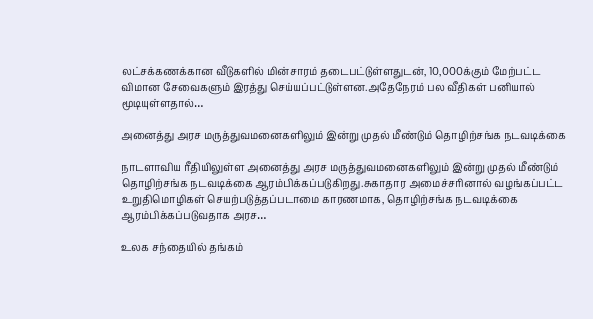லட்சக்கணக்கான வீடுகளில் மின்சாரம் தடைபட்டுள்ளதுடன், 10,000க்கும் மேற்பட்ட விமான சேவைகளும் இரத்து செய்யப்பட்டுள்ளன.அதேநேரம் பல வீதிகள் பனியால் மூடியுள்ளதால்…

அனைத்து அரச மருத்துவமனைகளிலும் இன்று முதல் மீண்டும் தொழிற்சங்க நடவடிக்கை

நாடளாவிய ரீதியிலுள்ள அனைத்து அரச மருத்துவமனைகளிலும் இன்று முதல் மீண்டும் தொழிற்சங்க நடவடிக்கை ஆரம்பிக்கப்படுகிறது.சுகாதார அமைச்சரினால் வழங்கப்பட்ட உறுதிமொழிகள் செயற்படுத்தப்படாமை காரணமாக, தொழிற்சங்க நடவடிக்கை ஆரம்பிக்கப்படுவதாக அரச…

உலக சந்தையில் தங்கம்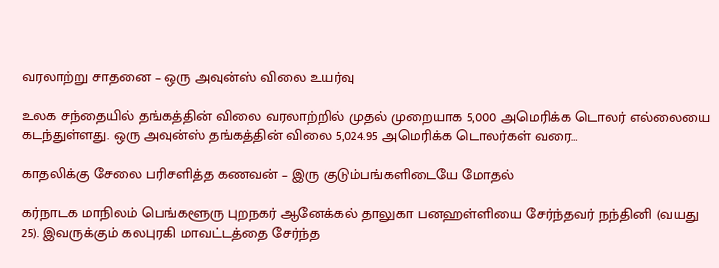வரலாற்று சாதனை – ஒரு அவுன்ஸ் விலை உயர்வு

உலக சந்தையில் தங்கத்தின் விலை வரலாற்றில் முதல் முறையாக 5,000 அமெரிக்க டொலர் எல்லையை கடந்துள்ளது. ஒரு அவுன்ஸ் தங்கத்தின் விலை 5,024.95 அமெரிக்க டொலர்கள் வரை…

காதலிக்கு சேலை பரிசளித்த கணவன் – இரு குடும்பங்களிடையே மோதல்

கர்நாடக மாநிலம் பெங்களூரு புறநகர் ஆனேக்கல் தாலுகா பனஹள்ளியை சேர்ந்தவர் நந்தினி (வயது 25). இவருக்கும் கலபுரகி மாவட்டத்தை சேர்ந்த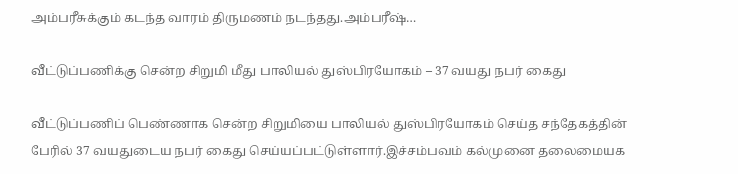அம்பரீசுக்கும் கடந்த வாரம் திருமணம் நடந்தது.அம்பரீஷ்…

வீட்டுப்பணிக்கு சென்ற சிறுமி மீது பாலியல் துஸ்பிரயோகம் – 37 வயது நபர் கைது

வீட்டுப்பணிப் பெண்ணாக சென்ற சிறுமியை பாலியல் துஸ்பிரயோகம் செய்த சந்தேகத்தின் பேரில் 37 வயதுடைய நபர் கைது செய்யப்பட்டுள்ளார்.இச்சம்பவம் கல்முனை தலைமையக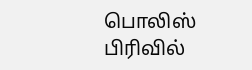பொலிஸ் பிரிவில்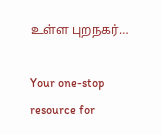உள்ள புறநகர்…

Your one-stop resource for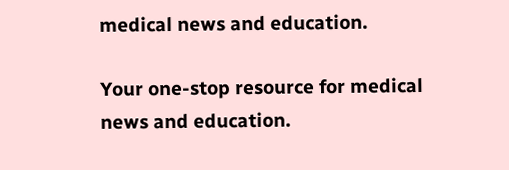medical news and education.

Your one-stop resource for medical news and education.